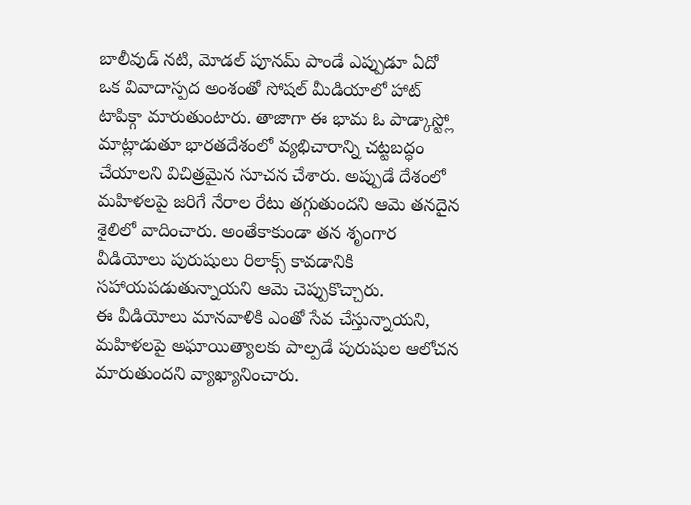బాలీవుడ్ నటి, మోడల్ పూనమ్ పాండే ఎప్పుడూ ఏదో ఒక వివాదాస్పద అంశంతో సోషల్ మీడియాలో హాట్ టాపిక్గా మారుతుంటారు. తాజాగా ఈ భామ ఓ పాడ్కాస్ట్లో మాట్లాడుతూ భారతదేశంలో వ్యభిచారాన్ని చట్టబద్ధం చేయాలని విచిత్రమైన సూచన చేశారు. అప్పుడే దేశంలో మహిళలపై జరిగే నేరాల రేటు తగ్గుతుందని ఆమె తనదైన శైలిలో వాదించారు. అంతేకాకుండా తన శృంగార వీడియోలు పురుషులు రిలాక్స్ కావడానికి సహాయపడుతున్నాయని ఆమె చెప్పుకొచ్చారు.
ఈ వీడియోలు మానవాళికి ఎంతో సేవ చేస్తున్నాయని, మహిళలపై అఘాయిత్యాలకు పాల్పడే పురుషుల ఆలోచన మారుతుందని వ్యాఖ్యానించారు.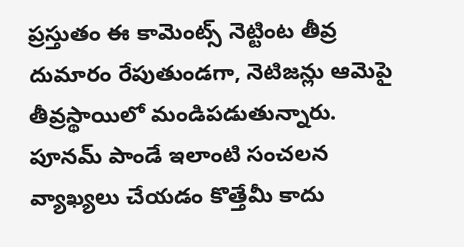ప్రస్తుతం ఈ కామెంట్స్ నెట్టింట తీవ్ర దుమారం రేపుతుండగా, నెటిజన్లు ఆమెపై తీవ్రస్థాయిలో మండిపడుతున్నారు.
పూనమ్ పాండే ఇలాంటి సంచలన వ్యాఖ్యలు చేయడం కొత్తేమీ కాదు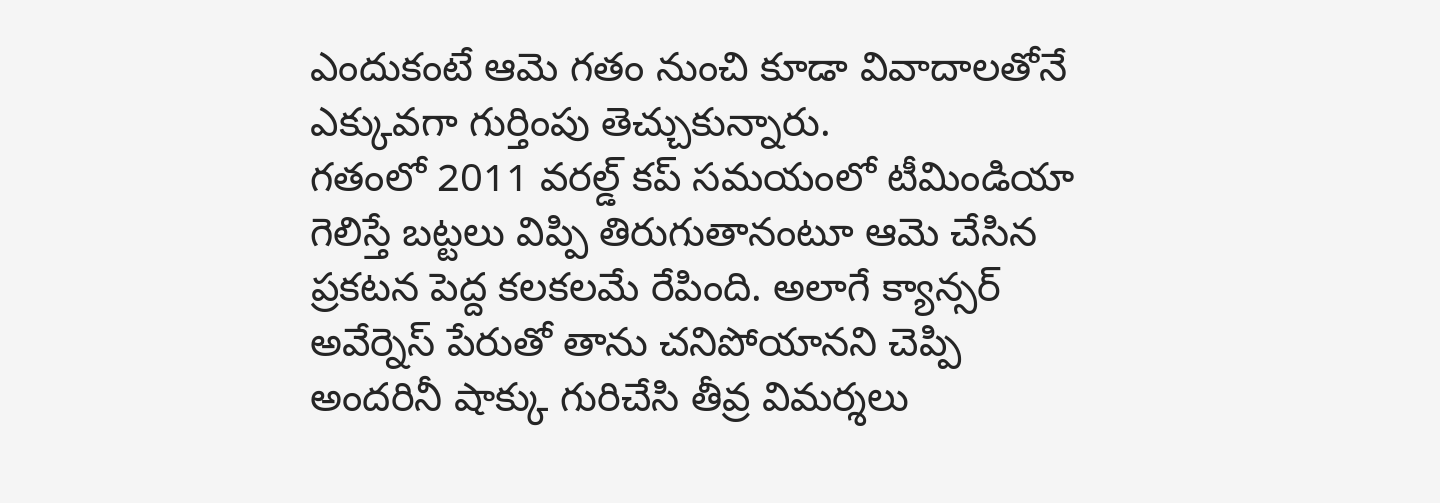ఎందుకంటే ఆమె గతం నుంచి కూడా వివాదాలతోనే ఎక్కువగా గుర్తింపు తెచ్చుకున్నారు.
గతంలో 2011 వరల్డ్ కప్ సమయంలో టీమిండియా గెలిస్తే బట్టలు విప్పి తిరుగుతానంటూ ఆమె చేసిన ప్రకటన పెద్ద కలకలమే రేపింది. అలాగే క్యాన్సర్ అవేర్నెస్ పేరుతో తాను చనిపోయానని చెప్పి అందరినీ షాక్కు గురిచేసి తీవ్ర విమర్శలు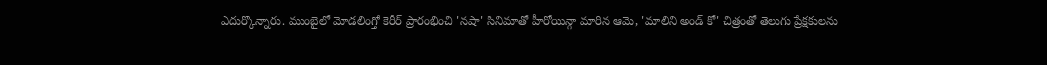ఎదుర్కొన్నారు. ముంబైలో మోడలింగ్తో కెరీర్ ప్రారంభించి 'నషా' సినిమాతో హీరోయిన్గా మారిన ఆమె, 'మాలిని అండ్ కో' చిత్రంతో తెలుగు ప్రేక్షకులను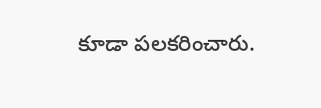కూడా పలకరించారు.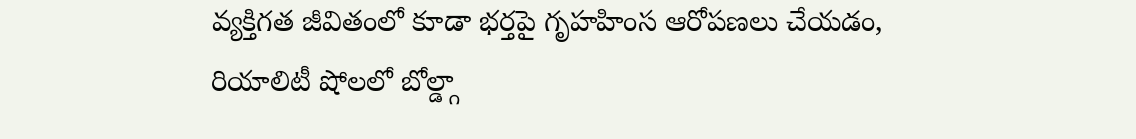వ్యక్తిగత జీవితంలో కూడా భర్తపై గృహహింస ఆరోపణలు చేయడం, రియాలిటీ షోలలో బోల్డ్గా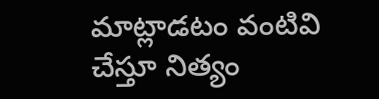మాట్లాడటం వంటివి చేస్తూ నిత్యం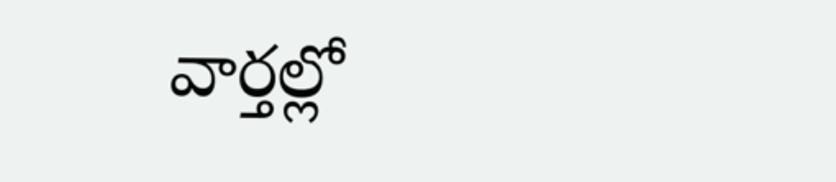వార్తల్లో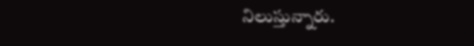నిలుస్తున్నారు.